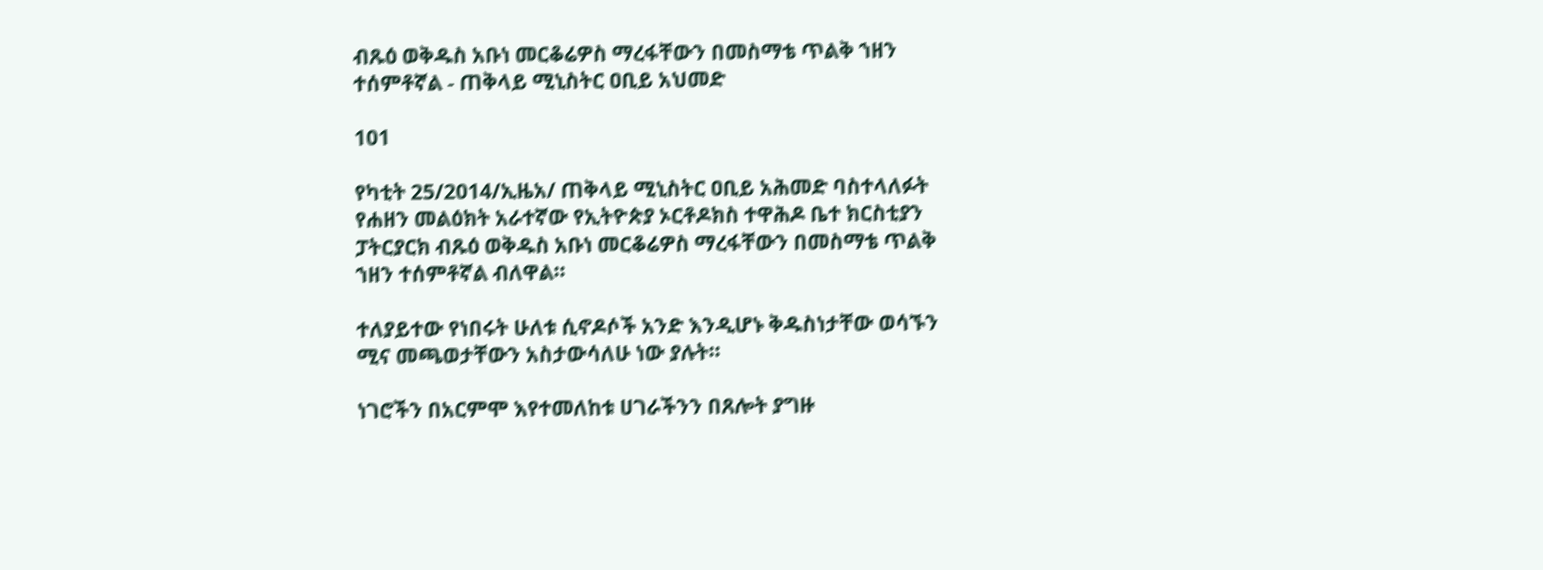ብጹዕ ወቅዱስ አቡነ መርቆሬዎስ ማረፋቸውን በመስማቴ ጥልቅ ኀዘን ተሰምቶኛል - ጠቅላይ ሚኒስትር ዐቢይ አህመድ

101

የካቲት 25/2014/ኢዜአ/ ጠቅላይ ሚኒስትር ዐቢይ አሕመድ ባስተላለፉት የሐዘን መልዕክት አራተኛው የኢትዮጵያ ኦርቶዶክስ ተዋሕዶ ቤተ ክርስቲያን ፓትርያርክ ብጹዕ ወቅዱስ አቡነ መርቆሬዎስ ማረፋቸውን በመስማቴ ጥልቅ ኀዘን ተሰምቶኛል ብለዋል።

ተለያይተው የነበሩት ሁለቱ ሲኖዶሶች አንድ እንዲሆኑ ቅዱስነታቸው ወሳኙን ሚና መጫወታቸውን አስታውሳለሁ ነው ያሉት።

ነገሮችን በአርምሞ እየተመለከቱ ሀገራችንን በጸሎት ያግዙ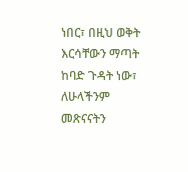ነበር፣ በዚህ ወቅት እርሳቸውን ማጣት ከባድ ጉዳት ነው፣ ለሁላችንም መጽናናትን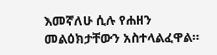እመኛለሁ ሲሉ የሐዘን መልዕክታቸውን አስተላልፈዋል።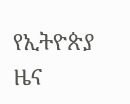የኢትዮጵያ ዜና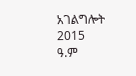አገልግሎት
2015
ዓ.ም